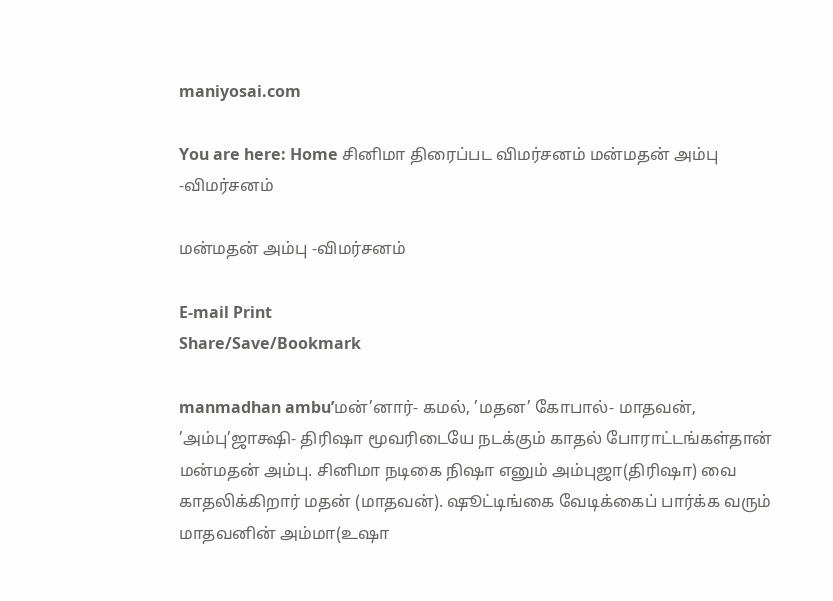maniyosai.com

You are here: Home சினிமா திரைப்பட விமர்சனம் மன்மதன் அம்பு -விமர்சனம்

மன்மதன் அம்பு -விமர்சனம்

E-mail Print
Share/Save/Bookmark

manmadhan ambu’மன்’னார்- கமல், ’மதன’ கோபால்- மாதவன், ’அம்பு’ஜாக்ஷி- திரிஷா மூவரிடையே நடக்கும் காதல் போராட்டங்கள்தான் மன்மதன் அம்பு. சினிமா நடிகை நிஷா எனும் அம்புஜா(திரிஷா) வை காதலிக்கிறார் மதன் (மாதவன்). ஷூட்டிங்கை வேடிக்கைப் பார்க்க வரும் மாதவனின் அம்மா(உஷா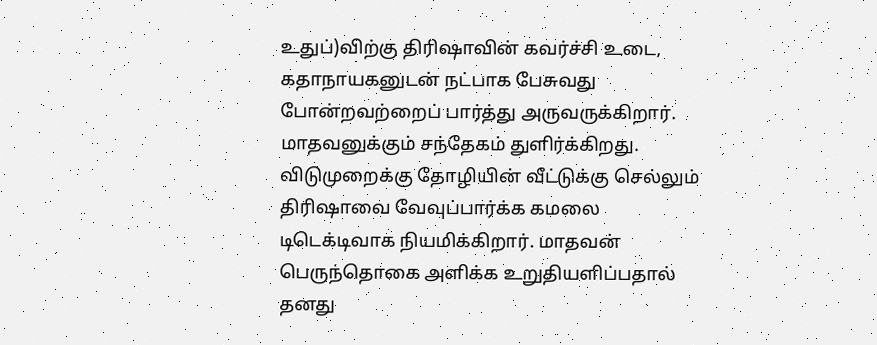உதுப்)விற்கு திரிஷாவின் கவர்ச்சி உடை, கதாநாயகனுடன் நட்பாக பேசுவது போன்றவற்றைப் பார்த்து அருவருக்கிறார். மாதவனுக்கும் சந்தேகம் துளிர்க்கிறது. விடுமுறைக்கு தோழியின் வீட்டுக்கு செல்லும் திரிஷாவை வேவுப்பார்க்க கமலை டிடெக்டிவாக நியமிக்கிறார். மாதவன் பெருந்தொகை அளிக்க உறுதியளிப்பதால் தனது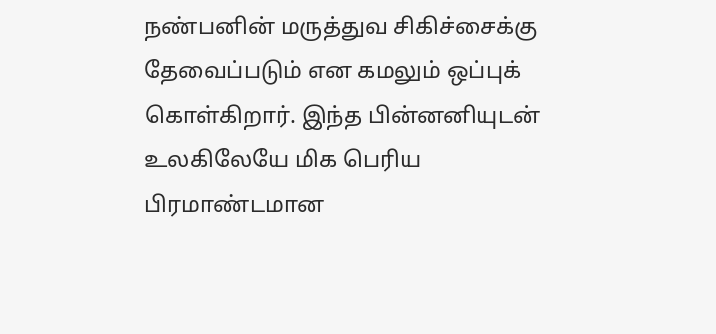நண்பனின் மருத்துவ சிகிச்சைக்கு தேவைப்படும் என கமலும் ஒப்புக் கொள்கிறார். இந்த பின்னனியுடன் உலகிலேயே மிக பெரிய பிரமாண்டமான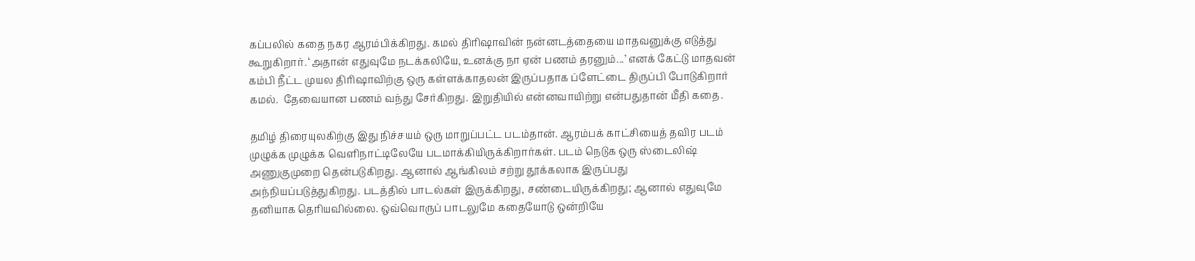கப்பலில் கதை நகர ஆரம்பிக்கிறது. கமல் திரிஷாவின் நன்னடத்தையை மாதவனுக்கு எடுத்து கூறுகிறார். ‘அதான் எதுவுமே நடக்கலியே, உனக்கு நா ஏன் பணம் தரனும்...’ எனக் கேட்டு மாதவன் கம்பி நீட்ட முயல திரிஷாவிற்கு ஒரு கள்ளக்காதலன் இருப்பதாக ப்ளேட்டை திருப்பி போடுகிறார் கமல்.  தேவையான பணம் வந்து சேர்கிறது. இறுதியில் என்னவாயிற்று என்பதுதான் மீதி கதை.

தமிழ் திரையுலகிற்கு இது நிச்சயம் ஒரு மாறுப்பட்ட படம்தான். ஆரம்பக் காட்சியைத் தவிர படம் முழுக்க முழுக்க வெளிநாட்டிலேயே படமாக்கியிருக்கிறார்கள். படம் நெடுக ஒரு ஸ்டைலிஷ் அணுகுமுறை தென்படுகிறது. ஆனால் ஆங்கிலம் சற்று தூக்கலாக இருப்பது அந்நியப்படுத்துகிறது. படத்தில் பாடல்கள் இருக்கிறது, சண்டையிருக்கிறது; ஆனால் எதுவுமே தனியாக தெரியவில்லை. ஒவ்வொருப் பாடலுமே கதையோடு ஒன்றியே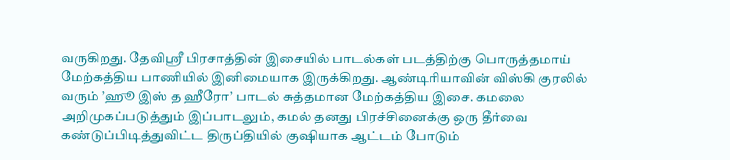வருகிறது. தேவிஸ்ரீ பிரசாத்தின் இசையில் பாடல்கள் படத்திற்கு பொருத்தமாய் மேற்கத்திய பாணியில் இனிமையாக இருக்கிறது. ஆண்டிரியாவின் விஸ்கி குரலில் வரும் ’ஹூ இஸ் த ஹீரோ’ பாடல் சுத்தமான மேற்கத்திய இசை. கமலை அறிமுகப்படுத்தும் இப்பாடலும், கமல் தனது பிரச்சினைக்கு ஒரு தீர்வை கண்டுப்பிடித்துவிட்ட திருப்தியில் குஷியாக ஆட்டம் போடும்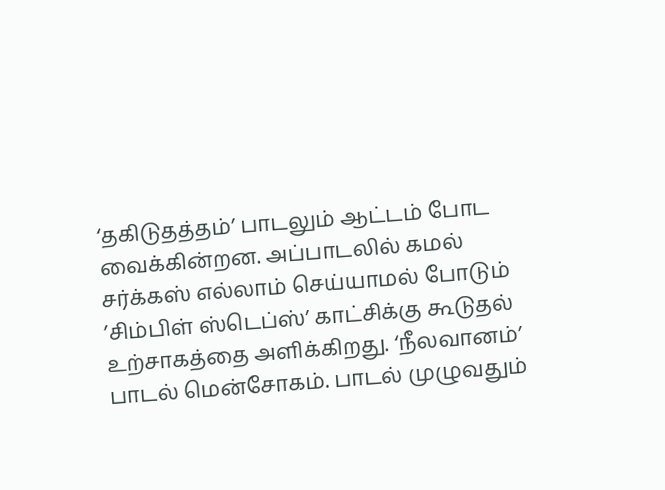‘தகிடுதத்தம்’ பாடலும் ஆட்டம் போட வைக்கின்றன. அப்பாடலில் கமல் சர்க்கஸ் எல்லாம் செய்யாமல் போடும் ’சிம்பிள் ஸ்டெப்ஸ்’ காட்சிக்கு கூடுதல் உற்சாகத்தை அளிக்கிறது. ‘நீலவானம்’ பாடல் மென்சோகம். பாடல் முழுவதும்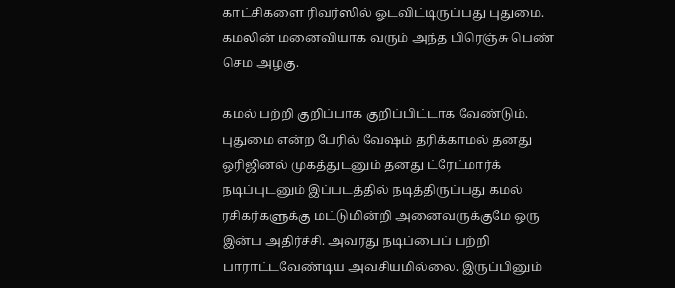காட்சிகளை ரிவர்ஸில் ஓடவிட்டிருப்பது புதுமை. கமலின் மனைவியாக வரும் அந்த பிரெஞ்சு பெண் செம அழகு.

கமல் பற்றி குறிப்பாக குறிப்பிட்டாக வேண்டும். புதுமை என்ற பேரில் வேஷம் தரிக்காமல் தனது ஒரிஜினல் முகத்துடனும் தனது ட்ரேட்மார்க் நடிப்புடனும் இப்படத்தில் நடித்திருப்பது கமல் ரசிகர்களுக்கு மட்டுமின்றி அனைவருக்குமே ஒரு இன்ப அதிர்ச்சி. அவரது நடிப்பைப் பற்றி பாராட்டவேண்டிய அவசியமில்லை. இருப்பினும்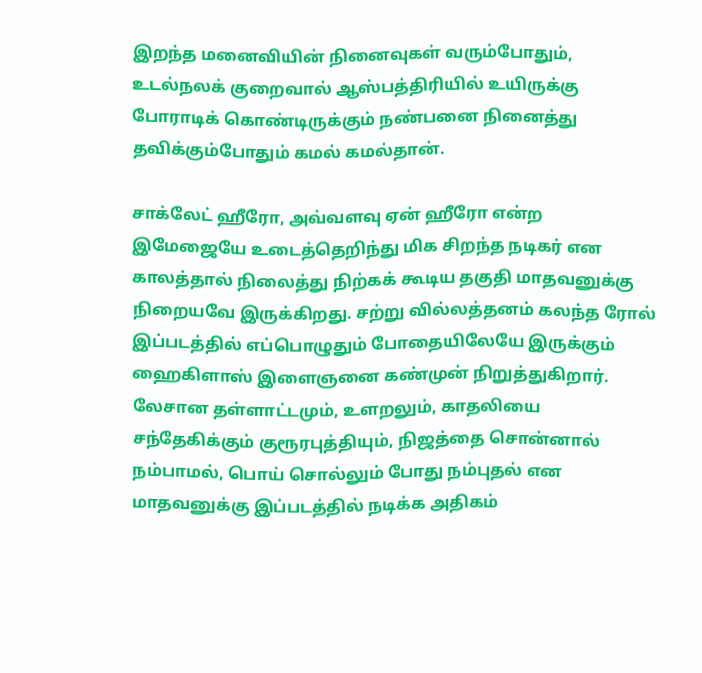இறந்த மனைவியின் நினைவுகள் வரும்போதும், உடல்நலக் குறைவால் ஆஸ்பத்திரியில் உயிருக்கு போராடிக் கொண்டிருக்கும் நண்பனை நினைத்து தவிக்கும்போதும் கமல் கமல்தான்.

சாக்லேட் ஹீரோ, அவ்வளவு ஏன் ஹீரோ என்ற இமேஜையே உடைத்தெறிந்து மிக சிறந்த நடிகர் என காலத்தால் நிலைத்து நிற்கக் கூடிய தகுதி மாதவனுக்கு நிறையவே இருக்கிறது. சற்று வில்லத்தனம் கலந்த ரோல் இப்படத்தில் எப்பொழுதும் போதையிலேயே இருக்கும் ஹைகிளாஸ் இளைஞனை கண்முன் நிறுத்துகிறார். லேசான தள்ளாட்டமும், உளறலும், காதலியை சந்தேகிக்கும் குரூரபுத்தியும், நிஜத்தை சொன்னால் நம்பாமல், பொய் சொல்லும் போது நம்புதல் என மாதவனுக்கு இப்படத்தில் நடிக்க அதிகம்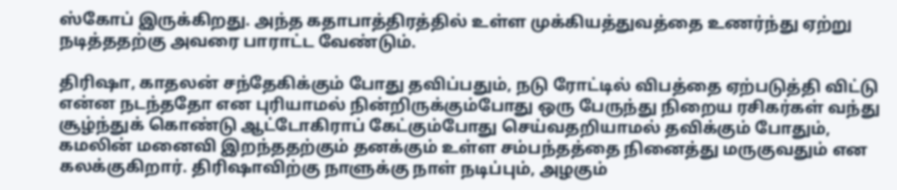ஸ்கோப் இருக்கிறது. அந்த கதாபாத்திரத்தில் உள்ள முக்கியத்துவத்தை உணர்ந்து ஏற்று நடித்ததற்கு அவரை பாராட்ட வேண்டும்.

திரிஷா, காதலன் சந்தேகிக்கும் போது தவிப்பதும், நடு ரோட்டில் விபத்தை ஏற்படுத்தி விட்டு என்ன நடந்ததோ என புரியாமல் நின்றிருக்கும்போது ஒரு பேருந்து நிறைய ரசிகர்கள் வந்து சூழ்ந்துக் கொண்டு ஆட்டோகிராப் கேட்கும்போது செய்வதறியாமல் தவிக்கும் போதும், கமலின் மனைவி இறந்ததற்கும் தனக்கும் உள்ள சம்பந்தத்தை நினைத்து மருகுவதும் என கலக்குகிறார். திரிஷாவிற்கு நாளுக்கு நாள் நடிப்பும், அழகும்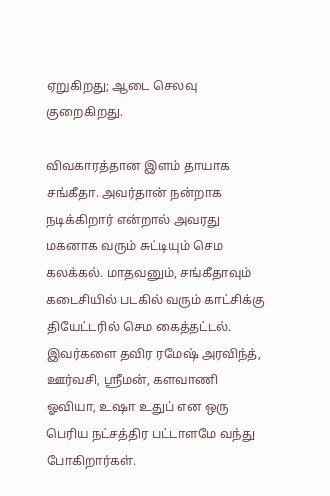ஏறுகிறது; ஆடை செலவு குறைகிறது.

விவகாரத்தான இளம் தாயாக சங்கீதா. அவர்தான் நன்றாக நடிக்கிறார் என்றால் அவரது மகனாக வரும் சுட்டியும் செம கலக்கல். மாதவனும், சங்கீதாவும் கடைசியில் படகில் வரும் காட்சிக்கு தியேட்டரில் செம கைத்தட்டல். இவர்களை தவிர ரமேஷ் அரவிந்த், ஊர்வசி, ஸ்ரீமன், களவாணி ஓவியா, உஷா உதுப் என ஒரு பெரிய நட்சத்திர பட்டாளமே வந்து போகிறார்கள்.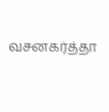வசனகர்த்தா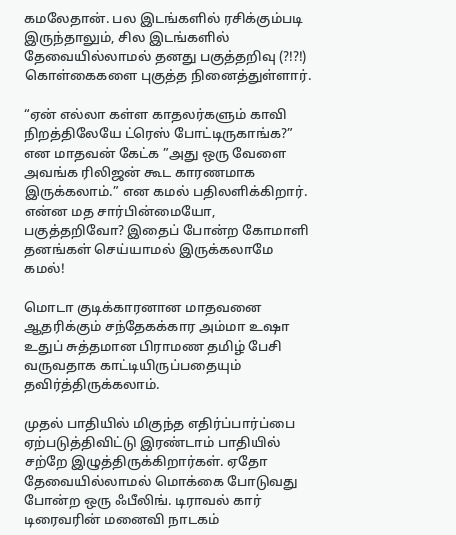கமலேதான். பல இடங்களில் ரசிக்கும்படி இருந்தாலும், சில இடங்களில் தேவையில்லாமல் தனது பகுத்தறிவு (?!?!) கொள்கைகளை புகுத்த நினைத்துள்ளார்.

“ஏன் எல்லா கள்ள காதலர்களும் காவி நிறத்திலேயே ட்ரெஸ் போட்டிருகாங்க?” என மாதவன் கேட்க ”அது ஒரு வேளை அவங்க ரிலிஜன் கூட காரணமாக இருக்கலாம்.” என கமல் பதிலளிக்கிறார். என்ன மத சார்பின்மையோ, பகுத்தறிவோ? இதைப் போன்ற கோமாளி தனங்கள் செய்யாமல் இருக்கலாமே கமல்!

மொடா குடிக்காரனான மாதவனை ஆதரிக்கும் சந்தேகக்கார அம்மா உஷா உதுப் சுத்தமான பிராமண தமிழ் பேசி வருவதாக காட்டியிருப்பதையும் தவிர்த்திருக்கலாம்.

முதல் பாதியில் மிகுந்த எதிர்ப்பார்ப்பை ஏற்படுத்திவிட்டு இரண்டாம் பாதியில் சற்றே இழுத்திருக்கிறார்கள். ஏதோ தேவையில்லாமல் மொக்கை போடுவது போன்ற ஒரு ஃபீலிங். டிராவல் கார் டிரைவரின் மனைவி நாடகம்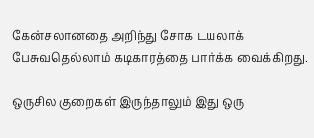கேன்சலானதை அறிந்து சோக டயலாக் பேசுவதெல்லாம் கடிகாரத்தை பார்க்க வைக்கிறது.

ஒருசில குறைகள் இருந்தாலும் இது ஒரு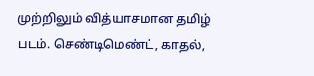முற்றிலும் வித்யாசமான தமிழ் படம். செண்டிமெண்ட், காதல்,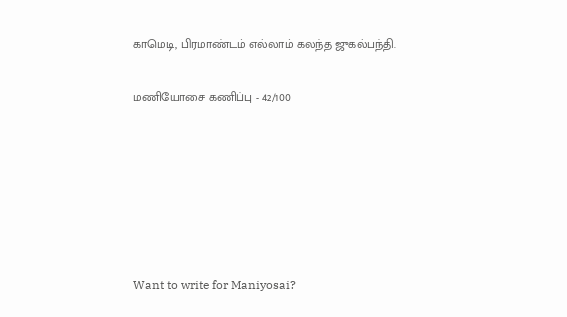காமெடி, பிரமாண்டம் எல்லாம் கலந்த ஜுகல்பந்தி.

மணியோசை கணிப்பு - 42/100






Want to write for Maniyosai?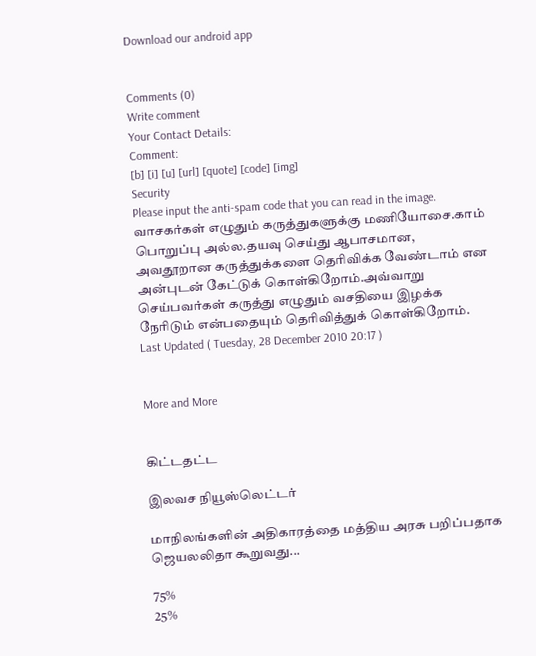Download our android app


Comments (0)
Write comment
Your Contact Details:
Comment:
[b] [i] [u] [url] [quote] [code] [img]
Security
Please input the anti-spam code that you can read in the image.
வாசகர்கள் எழுதும் கருத்துகளுக்கு மணியோசை.காம் பொறுப்பு அல்ல.தயவு செய்து ஆபாசமான, அவதூறான கருத்துக்களை தெரிவிக்க வேண்டாம் என அன்புடன் கேட்டுக் கொள்கிறோம்.அவ்வாறு செய்பவர்கள் கருத்து எழுதும் வசதியை இழக்க நேரிடும் என்பதையும் தெரிவித்துக் கொள்கிறோம்.
Last Updated ( Tuesday, 28 December 2010 20:17 )


More and More


கிட்டதட்ட

இலவச நியூஸ்லெட்டர்

மாநிலங்களின் அதிகாரத்தை மத்திய அரசு பறிப்பதாக ஜெயலலிதா கூறுவது...

75%
25%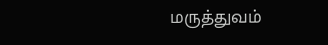மருத்துவம்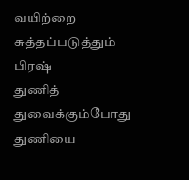வயிற்றை சுத்தப்படுத்தும் பிரஷ்
துணித் துவைக்கும்போது துணியை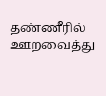தண்ணீரில் ஊறவைத்து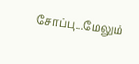சோப்பு...மேலும்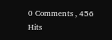0 Comments , 456 Hits